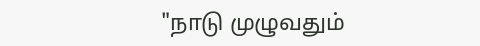"நாடு முழுவதும்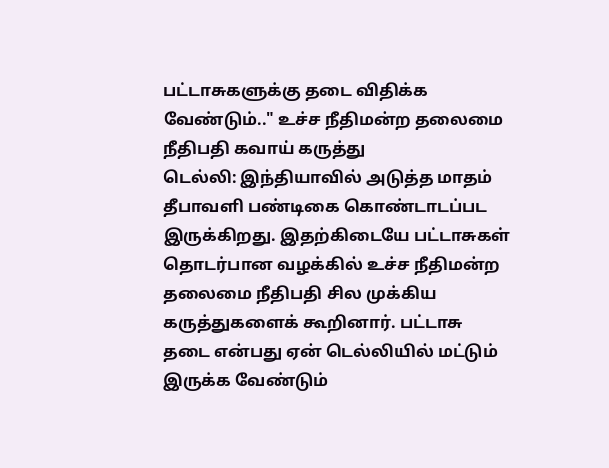பட்டாசுகளுக்கு தடை விதிக்க வேண்டும்.." உச்ச நீதிமன்ற தலைமை நீதிபதி கவாய் கருத்து
டெல்லி: இந்தியாவில் அடுத்த மாதம் தீபாவளி பண்டிகை கொண்டாடப்பட இருக்கிறது. இதற்கிடையே பட்டாசுகள் தொடர்பான வழக்கில் உச்ச நீதிமன்ற தலைமை நீதிபதி சில முக்கிய கருத்துகளைக் கூறினார். பட்டாசு தடை என்பது ஏன் டெல்லியில் மட்டும் இருக்க வேண்டும்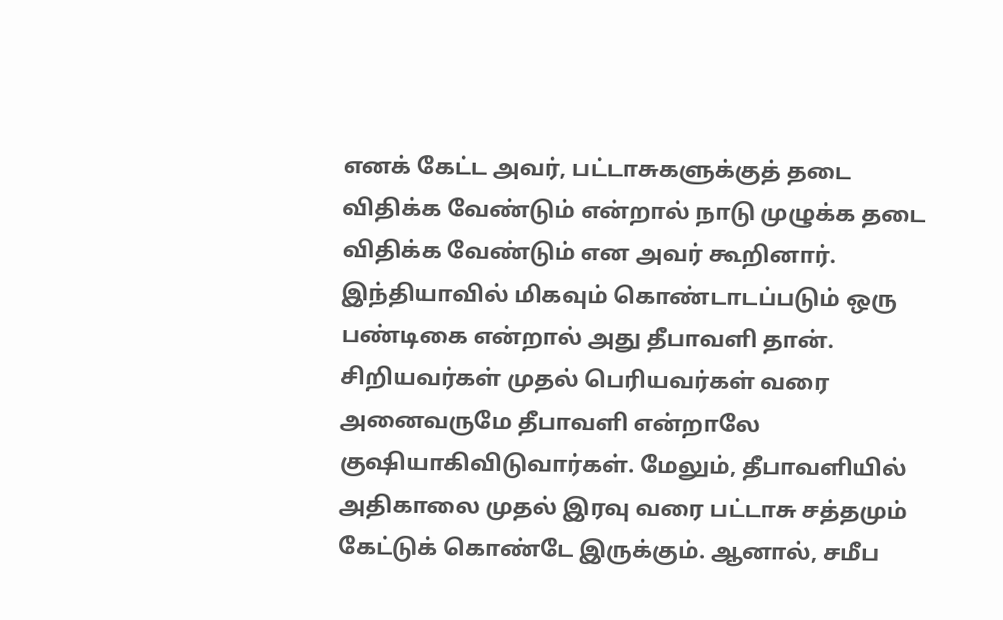எனக் கேட்ட அவர், பட்டாசுகளுக்குத் தடை விதிக்க வேண்டும் என்றால் நாடு முழுக்க தடை விதிக்க வேண்டும் என அவர் கூறினார்.
இந்தியாவில் மிகவும் கொண்டாடப்படும் ஒரு பண்டிகை என்றால் அது தீபாவளி தான். சிறியவர்கள் முதல் பெரியவர்கள் வரை அனைவருமே தீபாவளி என்றாலே குஷியாகிவிடுவார்கள். மேலும், தீபாவளியில் அதிகாலை முதல் இரவு வரை பட்டாசு சத்தமும் கேட்டுக் கொண்டே இருக்கும். ஆனால், சமீப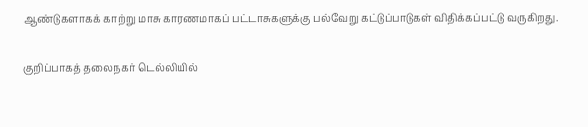ஆண்டுகளாகக் காற்று மாசு காரணமாகப் பட்டாசுகளுக்கு பல்வேறு கட்டுப்பாடுகள் விதிக்கப்பட்டு வருகிறது.

குறிப்பாகத் தலைநகர் டெல்லியில்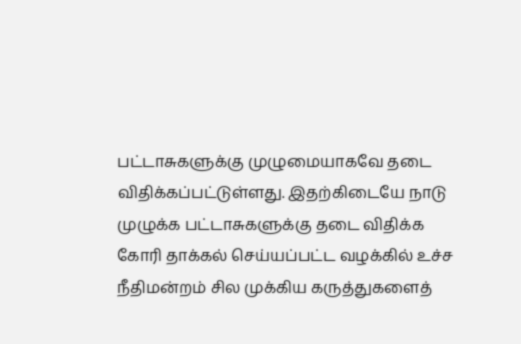பட்டாசுகளுக்கு முழுமையாகவே தடை விதிக்கப்பட்டுள்ளது. இதற்கிடையே நாடு முழுக்க பட்டாசுகளுக்கு தடை விதிக்க கோரி தாக்கல் செய்யப்பட்ட வழக்கில் உச்ச நீதிமன்றம் சில முக்கிய கருத்துகளைத்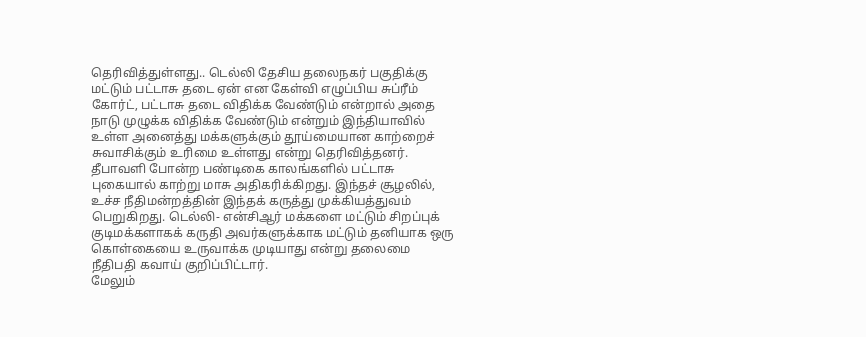தெரிவித்துள்ளது.. டெல்லி தேசிய தலைநகர் பகுதிக்கு மட்டும் பட்டாசு தடை ஏன் என கேள்வி எழுப்பிய சுப்ரீம் கோர்ட், பட்டாசு தடை விதிக்க வேண்டும் என்றால் அதை நாடு முழுக்க விதிக்க வேண்டும் என்றும் இந்தியாவில் உள்ள அனைத்து மக்களுக்கும் தூய்மையான காற்றைச் சுவாசிக்கும் உரிமை உள்ளது என்று தெரிவித்தனர்.
தீபாவளி போன்ற பண்டிகை காலங்களில் பட்டாசு புகையால் காற்று மாசு அதிகரிக்கிறது. இந்தச் சூழலில், உச்ச நீதிமன்றத்தின் இந்தக் கருத்து முக்கியத்துவம் பெறுகிறது. டெல்லி- என்சிஆர் மக்களை மட்டும் சிறப்புக் குடிமக்களாகக் கருதி அவர்களுக்காக மட்டும் தனியாக ஒரு கொள்கையை உருவாக்க முடியாது என்று தலைமை நீதிபதி கவாய் குறிப்பிட்டார்.
மேலும்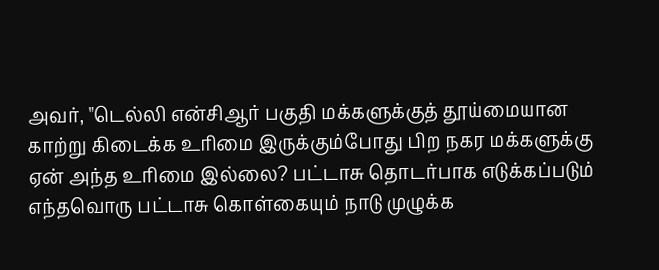அவர், "டெல்லி என்சிஆர் பகுதி மக்களுக்குத் தூய்மையான காற்று கிடைக்க உரிமை இருக்கும்போது பிற நகர மக்களுக்கு ஏன் அந்த உரிமை இல்லை? பட்டாசு தொடர்பாக எடுக்கப்படும் எந்தவொரு பட்டாசு கொள்கையும் நாடு முழுக்க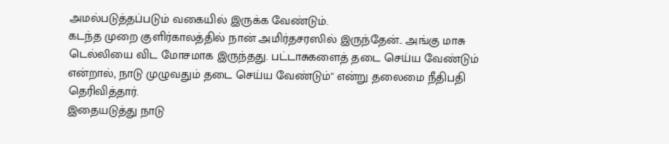அமல்படுத்தப்படும் வகையில் இருக்க வேண்டும்.
கடந்த முறை குளிர்காலத்தில் நான் அமிர்தசரஸில் இருந்தேன்.. அங்கு மாசு டெல்லியை விட மோசமாக இருந்தது. பட்டாசுகளைத் தடை செய்ய வேண்டும் என்றால், நாடு முழுவதும் தடை செய்ய வேண்டும்" என்று தலைமை நீதிபதி தெரிவித்தார்.
இதையடுத்து நாடு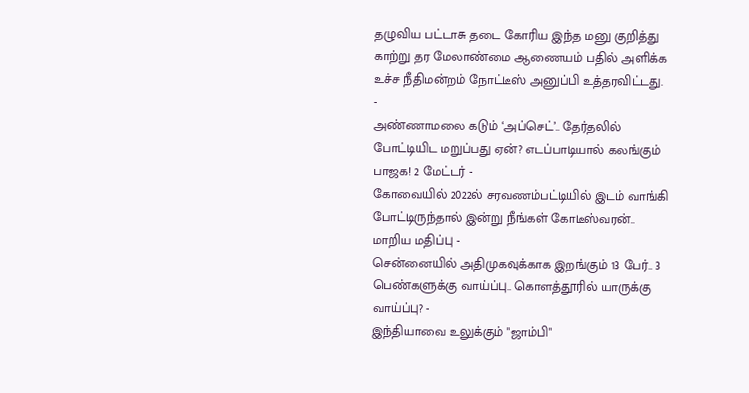தழுவிய பட்டாசு தடை கோரிய இந்த மனு குறித்து காற்று தர மேலாண்மை ஆணையம் பதில் அளிக்க உச்ச நீதிமன்றம் நோட்டீஸ் அனுப்பி உத்தரவிட்டது.
-
அண்ணாமலை கடும் ‘அப்செட்’.. தேர்தலில் போட்டியிட மறுப்பது ஏன்? எடப்பாடியால் கலங்கும் பாஜக! 2 மேட்டர் -
கோவையில் 2022ல் சரவணம்பட்டியில் இடம் வாங்கி போட்டிருந்தால் இன்று நீங்கள் கோடீஸ்வரன்.. மாறிய மதிப்பு -
சென்னையில் அதிமுகவுக்காக இறங்கும் 13 பேர்.. 3 பெண்களுக்கு வாய்ப்பு.. கொளத்தூரில் யாருக்கு வாய்ப்பு? -
இந்தியாவை உலுக்கும் "ஜாம்பி"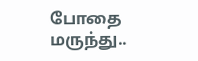போதை மருந்து..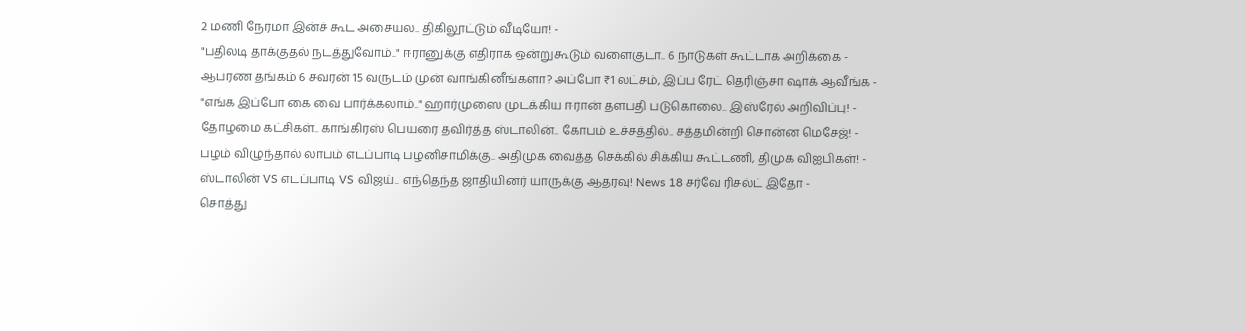2 மணி நேரமா இன்ச் கூட அசையல.. திகிலூட்டும் வீடியோ! -
"பதிலடி தாக்குதல் நடத்துவோம்.." ஈரானுக்கு எதிராக ஒன்றுகூடும் வளைகுடா.. 6 நாடுகள் கூட்டாக அறிக்கை -
ஆபரண தங்கம் 6 சவரன் 15 வருடம் முன் வாங்கினீங்களா? அப்போ ₹1 லட்சம், இப்ப ரேட் தெரிஞ்சா ஷாக் ஆவீங்க -
"எங்க இப்போ கை வை பார்க்கலாம்.." ஹார்முஸை முடக்கிய ஈரான் தளபதி படுகொலை.. இஸ்ரேல் அறிவிப்பு! -
தோழமை கட்சிகள்.. காங்கிரஸ் பெயரை தவிர்த்த ஸ்டாலின்.. கோபம் உச்சத்தில்.. சத்தமின்றி சொன்ன மெசேஜ்! -
பழம் விழுந்தால் லாபம் எடப்பாடி பழனிசாமிக்கு.. அதிமுக வைத்த செக்கில் சிக்கிய கூட்டணி, திமுக விஐபிகள்! -
ஸ்டாலின் VS எடப்பாடி VS விஜய்.. எந்தெந்த ஜாதியினர் யாருக்கு ஆதரவு! News 18 சர்வே ரிசல்ட் இதோ -
சொத்து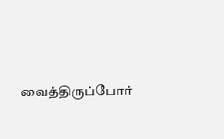வைத்திருப்போர்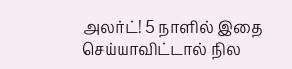அலர்ட்! 5 நாளில் இதை செய்யாவிட்டால் நில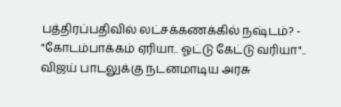பத்திரப்பதிவில் லட்சக்கணக்கில் நஷ்டம்? -
"கோடம்பாக்கம் ஏரியா.. ஓட்டு கேட்டு வரியா".. விஜய் பாடலுக்கு நடனமாடிய அரசு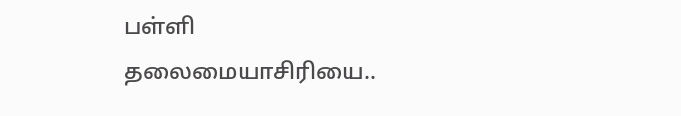பள்ளி தலைமையாசிரியை..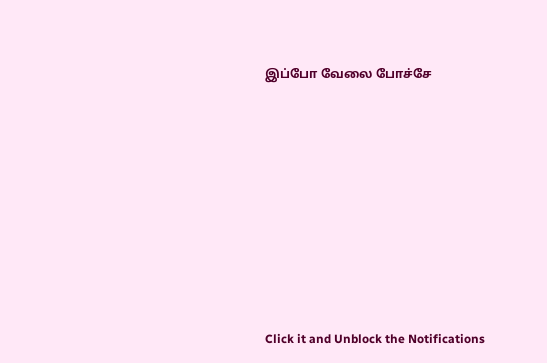இப்போ வேலை போச்சே












Click it and Unblock the Notifications